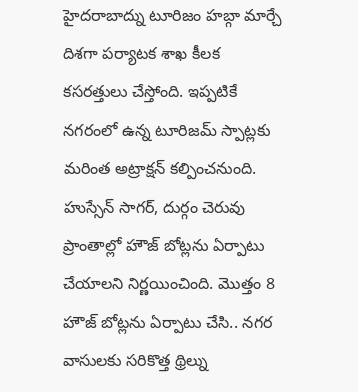హైదరాబాద్ను టూరిజం హబ్గా మార్చే దిశగా పర్యాటక శాఖ కీలక కసరత్తులు చేస్తోంది. ఇప్పటికే నగరంలో ఉన్న టూరిజమ్ స్పాట్లకు మరింత అట్రాక్షన్ కల్పించనుంది. హుస్సేన్ సాగర్, దుర్గం చెరువు ప్రాంతాల్లో హౌజ్ బోట్లను ఏర్పాటు చేయాలని నిర్ణయించింది. మొత్తం 8 హౌజ్ బోట్లను ఏర్పాటు చేసి.. నగర వాసులకు సరికొత్త థ్రిల్ను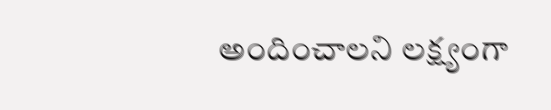అందించాలని లక్ష్యంగా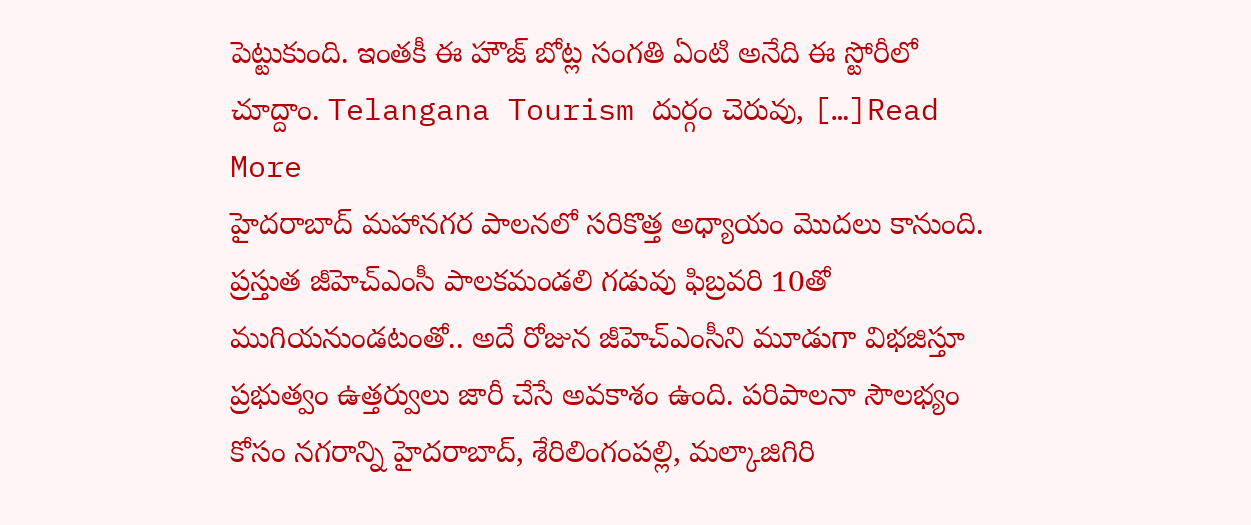పెట్టుకుంది. ఇంతకీ ఈ హౌజ్ బోట్ల సంగతి ఏంటి అనేది ఈ స్టోరీలో చూద్దాం. Telangana Tourism దుర్గం చెరువు, […]Read More
హైదరాబాద్ మహానగర పాలనలో సరికొత్త అధ్యాయం మెుదలు కానుంది. ప్రస్తుత జీహెచ్ఎంసీ పాలకమండలి గడువు ఫిబ్రవరి 10తో ముగియనుండటంతో.. అదే రోజున జీహెచ్ఎంసీని మూడుగా విభజిస్తూ ప్రభుత్వం ఉత్తర్వులు జారీ చేసే అవకాశం ఉంది. పరిపాలనా సౌలభ్యం కోసం నగరాన్ని హైదరాబాద్, శేరిలింగంపల్లి, మల్కాజిగిరి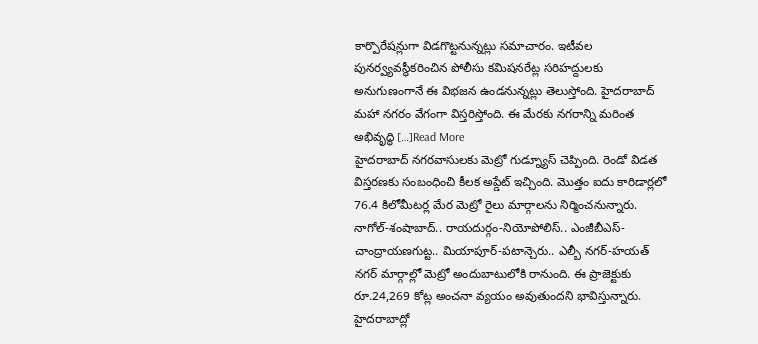కార్పొరేషన్లుగా విడగొట్టనున్నట్లు సమాచారం. ఇటీవల పునర్వ్యవస్థీకరించిన పోలీసు కమిషనరేట్ల సరిహద్దులకు అనుగుణంగానే ఈ విభజన ఉండనున్నట్లు తెలుస్తోంది. హైదరాబాద్ మహా నగరం వేగంగా విస్తరిస్తోంది. ఈ మేరకు నగరాన్ని మరింత అభివృద్ధి […]Read More
హైదరాబాద్ నగరవాసులకు మెట్రో గుడ్న్యూస్ చెప్పింది. రెండో విడత విస్తరణకు సంబంధించి కీలక అప్డేట్ ఇచ్చింది. మొత్తం ఐదు కారిడార్లలో 76.4 కిలోమీటర్ల మేర మెట్రో రైలు మార్గాలను నిర్మించనున్నారు. నాగోల్-శంషాబాద్.. రాయదుర్గం-నియోపోలిస్.. ఎంజీబీఎస్-చాంద్రాయణగుట్ట.. మియాపూర్-పటాన్చెరు.. ఎల్బీ నగర్-హయత్ నగర్ మార్గాల్లో మెట్రో అందుబాటులోకి రానుంది. ఈ ప్రాజెక్టుకు రూ.24,269 కోట్ల అంచనా వ్యయం అవుతుందని భావిస్తున్నారు. హైదరాబాద్లో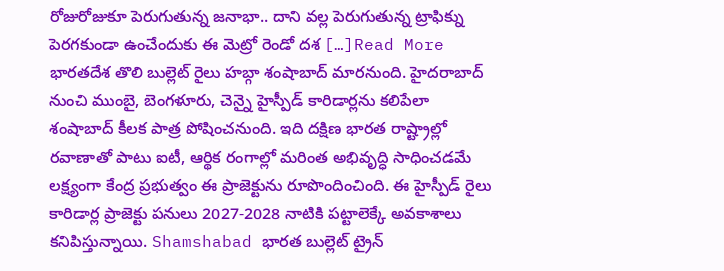రోజురోజుకూ పెరుగుతున్న జనాభా.. దాని వల్ల పెరుగుతున్న ట్రాఫిక్ను పెరగకుండా ఉంచేందుకు ఈ మెట్రో రెండో దశ […]Read More
భారతదేశ తొలి బుల్లెట్ రైలు హబ్గా శంషాబాద్ మారనుంది. హైదరాబాద్ నుంచి ముంబై, బెంగళూరు, చెన్నై హైస్పీడ్ కారిడార్లను కలిపేలా శంషాబాద్ కీలక పాత్ర పోషించనుంది. ఇది దక్షిణ భారత రాష్ట్రాల్లో రవాణాతో పాటు ఐటీ, ఆర్థిక రంగాల్లో మరింత అభివృద్ధి సాధించడమే లక్ష్యంగా కేంద్ర ప్రభుత్వం ఈ ప్రాజెక్టును రూపొందించింది. ఈ హైస్పీడ్ రైలు కారిడార్ల ప్రాజెక్టు పనులు 2027-2028 నాటికి పట్టాలెక్కే అవకాశాలు కనిపిస్తున్నాయి. Shamshabad భారత బుల్లెట్ ట్రైన్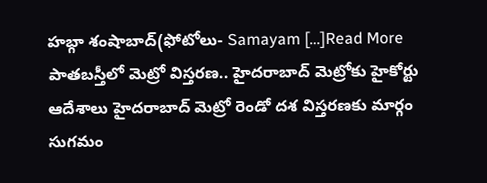హబ్గా శంషాబాద్(ఫోటోలు- Samayam […]Read More
పాతబస్తీలో మెట్రో విస్తరణ.. హైదరాబాద్ మెట్రోకు హైకోర్టు ఆదేశాలు హైదరాబాద్ మెట్రో రెండో దశ విస్తరణకు మార్గం సుగమం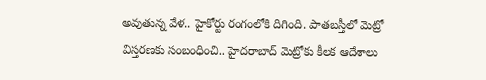అవుతున్న వేళ.. హైకోర్టు రంగంలోకి దిగింది. పాతబస్తీలో మెట్రో విస్తరణకు సంబంధించి.. హైదరాబాద్ మెట్రోకు కీలక ఆదేశాలు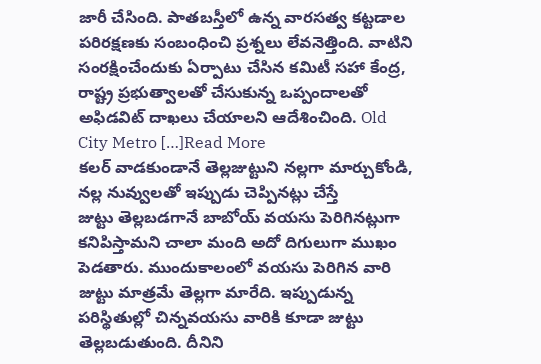జారీ చేసింది. పాతబస్తీలో ఉన్న వారసత్వ కట్టడాల పరిరక్షణకు సంబంధించి ప్రశ్నలు లేవనెత్తింది. వాటిని సంరక్షించేందుకు ఏర్పాటు చేసిన కమిటీ సహా కేంద్ర, రాష్ట్ర ప్రభుత్వాలతో చేసుకున్న ఒప్పందాలతో అఫిడవిట్ దాఖలు చేయాలని ఆదేశించింది. Old City Metro […]Read More
కలర్ వాడకుండానే తెల్లజుట్టుని నల్లగా మార్చుకోండి, నల్ల నువ్వులతో ఇప్పుడు చెప్పినట్లు చేస్తే
జుట్టు తెల్లబడగానే బాబోయ్ వయసు పెరిగినట్లుగా కనిపిస్తామని చాలా మంది అదో దిగులుగా ముఖం పెడతారు. ముందుకాలంలో వయసు పెరిగిన వారి జుట్టు మాత్రమే తెల్లగా మారేది. ఇప్పుడున్న పరిస్థితుల్లో చిన్నవయసు వారికి కూడా జుట్టు తెల్లబడుతుంది. దీనిని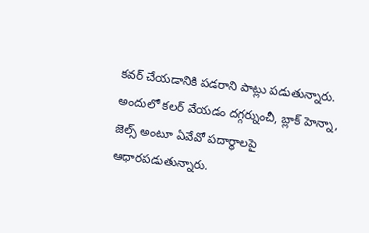కవర్ చేయడానికి పడరాని పాట్లు పడుతున్నారు. అందులో కలర్ వేయడం దగ్గర్నుంచీ, బ్లాక్ హెన్నా, జెల్స్ అంటూ ఏవేవో పదార్థాలపై ఆధారపడుతున్నారు.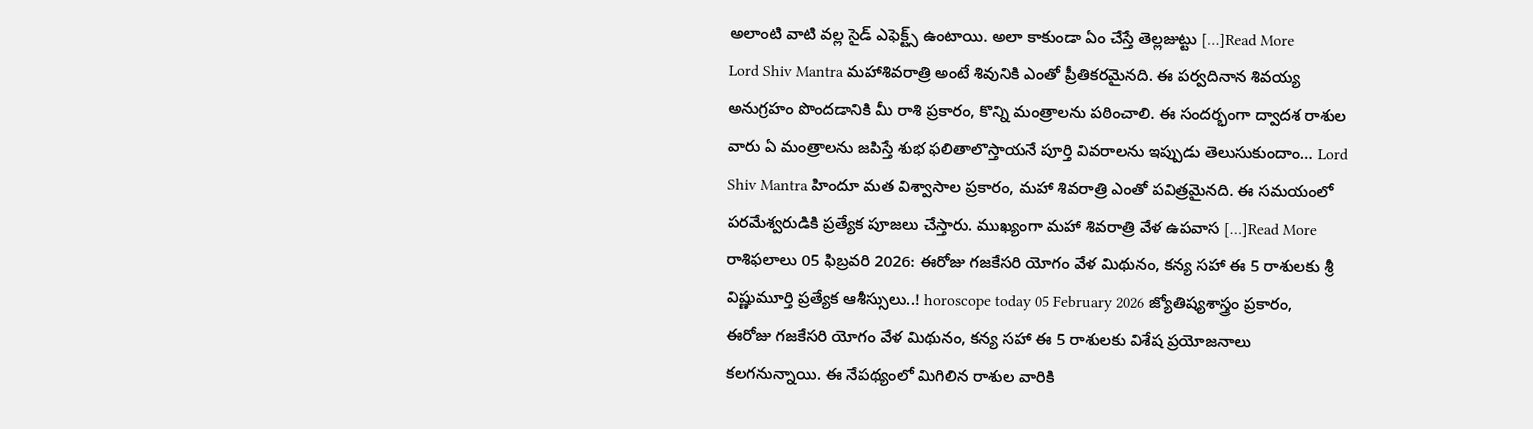అలాంటి వాటి వల్ల సైడ్ ఎఫెక్ట్స్ ఉంటాయి. అలా కాకుండా ఏం చేస్తే తెల్లజుట్టు […]Read More
Lord Shiv Mantra మహాశివరాత్రి అంటే శివునికి ఎంతో ప్రీతికరమైనది. ఈ పర్వదినాన శివయ్య అనుగ్రహం పొందడానికి మీ రాశి ప్రకారం, కొన్ని మంత్రాలను పఠించాలి. ఈ సందర్భంగా ద్వాదశ రాశుల వారు ఏ మంత్రాలను జపిస్తే శుభ ఫలితాలొస్తాయనే పూర్తి వివరాలను ఇప్పుడు తెలుసుకుందాం… Lord Shiv Mantra హిందూ మత విశ్వాసాల ప్రకారం, మహా శివరాత్రి ఎంతో పవిత్రమైనది. ఈ సమయంలో పరమేశ్వరుడికి ప్రత్యేక పూజలు చేస్తారు. ముఖ్యంగా మహా శివరాత్రి వేళ ఉపవాస […]Read More
రాశిఫలాలు 05 ఫిబ్రవరి 2026: ఈరోజు గజకేసరి యోగం వేళ మిథునం, కన్య సహా ఈ 5 రాశులకు శ్రీ విష్ణుమూర్తి ప్రత్యేక ఆశీస్సులు..! horoscope today 05 February 2026 జ్యోతిష్యశాస్త్రం ప్రకారం, ఈరోజు గజకేసరి యోగం వేళ మిథునం, కన్య సహా ఈ 5 రాశులకు విశేష ప్రయోజనాలు కలగనున్నాయి. ఈ నేపథ్యంలో మిగిలిన రాశుల వారికి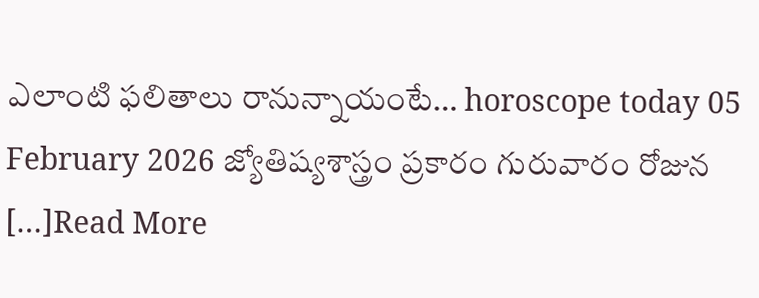ఎలాంటి ఫలితాలు రానున్నాయంటే… horoscope today 05 February 2026 జ్యోతిష్యశాస్త్రం ప్రకారం గురువారం రోజున […]Read More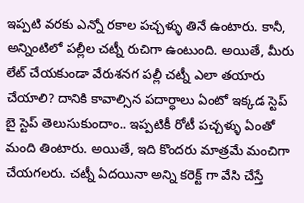ఇప్పటి వరకు ఎన్నో రకాల పచ్చళ్ళు తినే ఉంటారు. కానీ, అన్నింటిలో పల్లీల చట్నీ రుచిగా ఉంటుంది. అయితే, మీరు లేట్ చేయకుండా వేరుశనగ పల్లీ చట్నీ ఎలా తయారు చేయాలి? దానికి కావాల్సిన పదార్ధాలు ఏంటో ఇక్కడ స్టెప్ బై స్టెప్ తెలుసుకుందాం.. ఇప్పటికీ రోటీ పచ్చళ్ళు ఏంతో మంది తింటారు. అయితే, ఇది కొందరు మాత్రమే మంచిగా చేయగలరు. చట్నీ ఏదయినా అన్ని కరెక్ట్ గా వేసి చేస్తే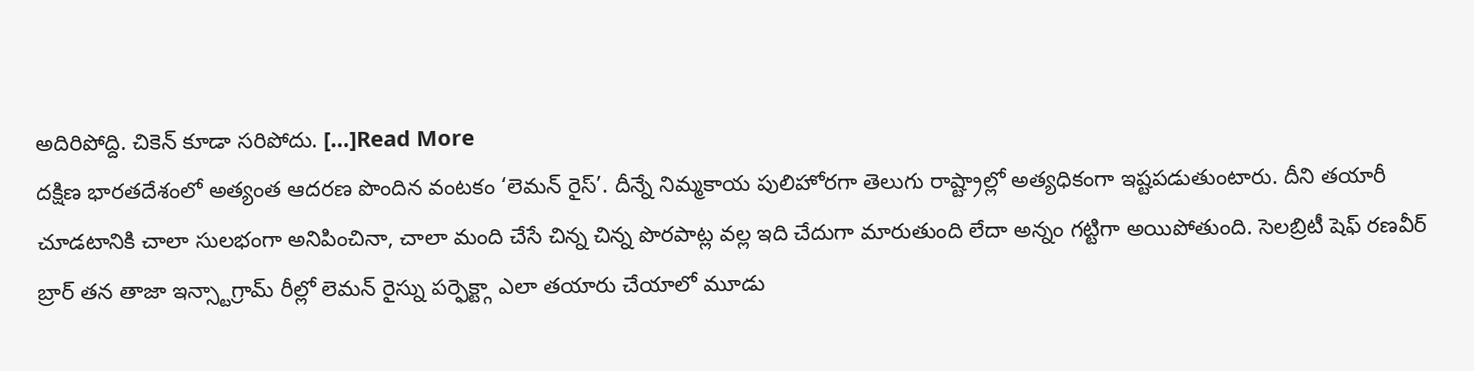అదిరిపోద్ది. చికెన్ కూడా సరిపోదు. […]Read More
దక్షిణ భారతదేశంలో అత్యంత ఆదరణ పొందిన వంటకం ‘లెమన్ రైస్’. దీన్నే నిమ్మకాయ పులిహోరగా తెలుగు రాష్ట్రాల్లో అత్యధికంగా ఇష్టపడుతుంటారు. దీని తయారీ చూడటానికి చాలా సులభంగా అనిపించినా, చాలా మంది చేసే చిన్న చిన్న పొరపాట్ల వల్ల ఇది చేదుగా మారుతుంది లేదా అన్నం గట్టిగా అయిపోతుంది. సెలబ్రిటీ షెఫ్ రణవీర్ బ్రార్ తన తాజా ఇన్స్టాగ్రామ్ రీల్లో లెమన్ రైస్ను పర్ఫెక్ట్గా ఎలా తయారు చేయాలో మూడు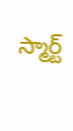స్మార్ట్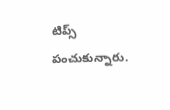టిప్స్ పంచుకున్నారు.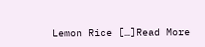Lemon Rice […]Read More